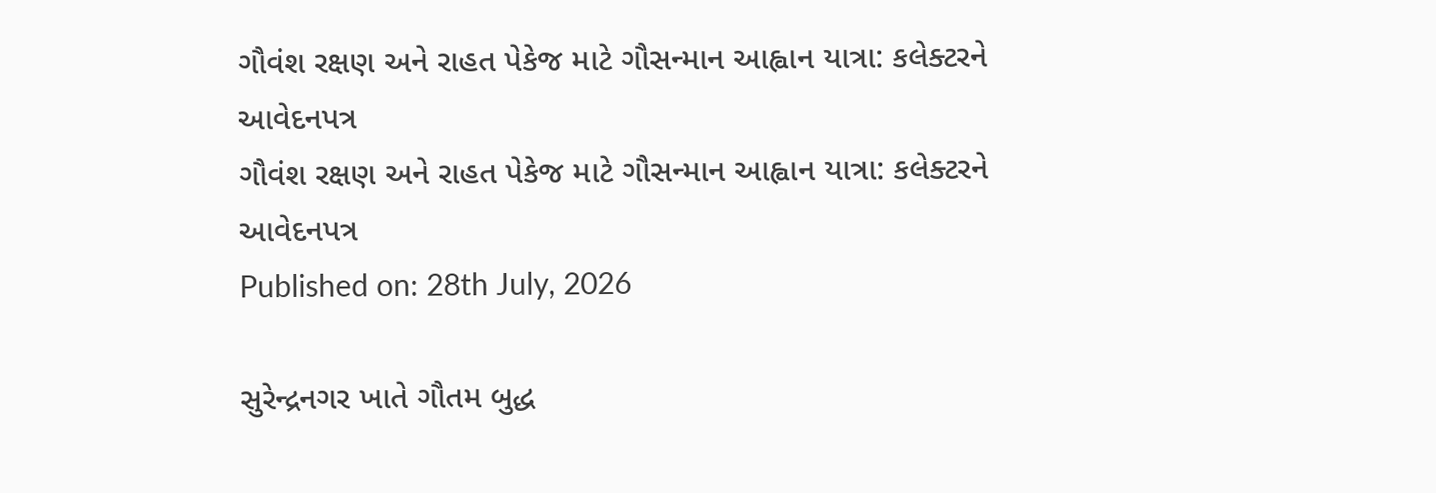ગૌવંશ રક્ષણ અને રાહત પેકેજ માટે ગૌસન્માન આહ્વાન યાત્રા: કલેક્ટરને આવેદનપત્ર
ગૌવંશ રક્ષણ અને રાહત પેકેજ માટે ગૌસન્માન આહ્વાન યાત્રા: કલેક્ટરને આવેદનપત્ર
Published on: 28th July, 2026

સુરેન્દ્રનગર ખાતે ગૌતમ બુદ્ધ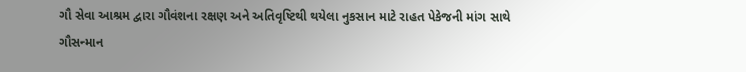ગૌ સેવા આશ્રમ દ્વારા ગૌવંશના રક્ષણ અને અતિવૃષ્ટિથી થયેલા નુકસાન માટે રાહત પેકેજની માંગ સાથે ગૌસન્માન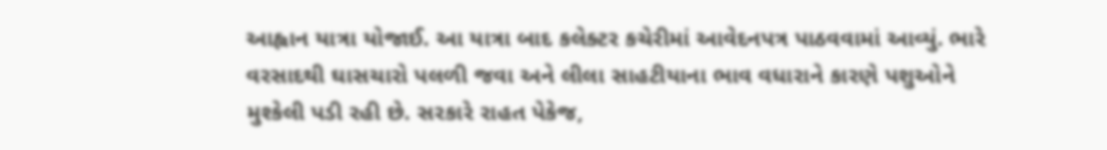આહ્વાન યાત્રા યોજાઈ. આ યાત્રા બાદ કલેક્ટર કચેરીમાં આવેદનપત્ર પાઠવવામાં આવ્યું. ભારે વરસાદથી ઘાસચારો પલળી જવા અને લીલા સાહટીયાના ભાવ વધારાને કારણે પશુઓને મુશ્કેલી પડી રહી છે. સરકારે રાહત પેકેજ,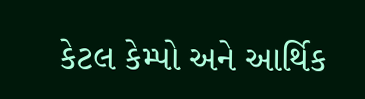કેટલ કેમ્પો અને આર્થિક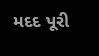મદદ પૂરી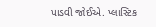પાડવી જોઈએ. પ્લાસ્ટિક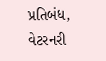પ્રતિબંધ, વેટરનરી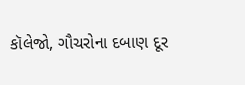કૉલેજો, ગૌચરોના દબાણ દૂર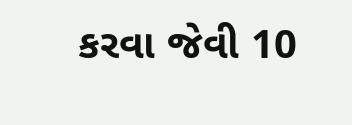કરવા જેવી 10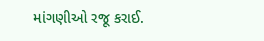માંગણીઓ રજૂ કરાઈ.